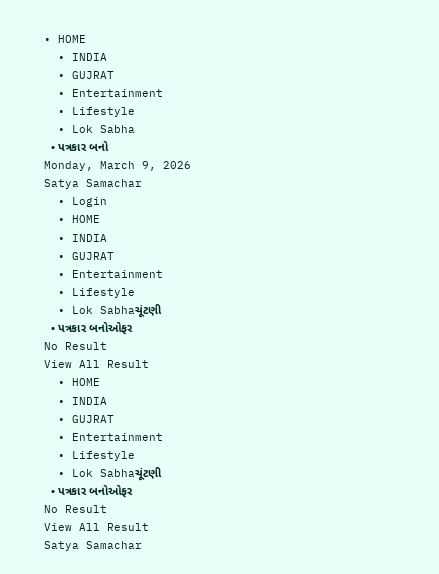• HOME
  • INDIA
  • GUJRAT
  • Entertainment
  • Lifestyle
  • Lok Sabha
  • પત્રકાર બનો
Monday, March 9, 2026
Satya Samachar
  • Login
  • HOME
  • INDIA
  • GUJRAT
  • Entertainment
  • Lifestyle
  • Lok Sabhaચૂંટણી
  • પત્રકાર બનોઓફર
No Result
View All Result
  • HOME
  • INDIA
  • GUJRAT
  • Entertainment
  • Lifestyle
  • Lok Sabhaચૂંટણી
  • પત્રકાર બનોઓફર
No Result
View All Result
Satya Samachar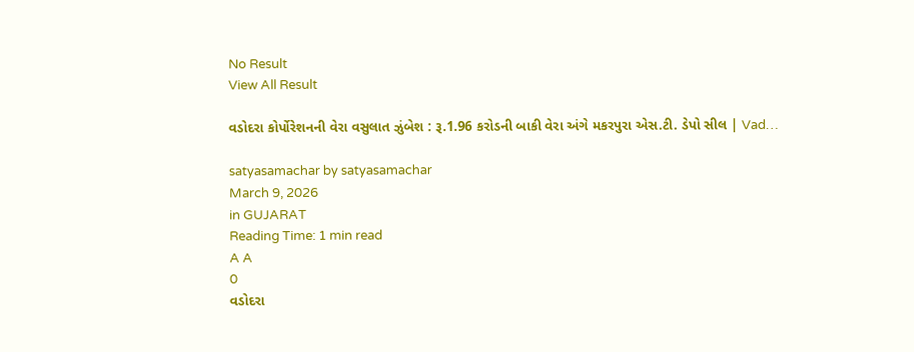No Result
View All Result

વડોદરા કોર્પોરેશનની વેરા વસુલાત ઝુંબેશ : રૂ.1.96 કરોડની બાકી વેરા અંગે મકરપુરા એસ.ટી. ડેપો સીલ | Vad…

satyasamachar by satyasamachar
March 9, 2026
in GUJARAT
Reading Time: 1 min read
A A
0
વડોદરા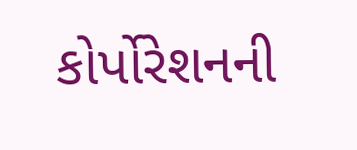કોર્પોરેશનની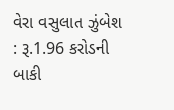વેરા વસુલાત ઝુંબેશ : રૂ.1.96 કરોડની બાકી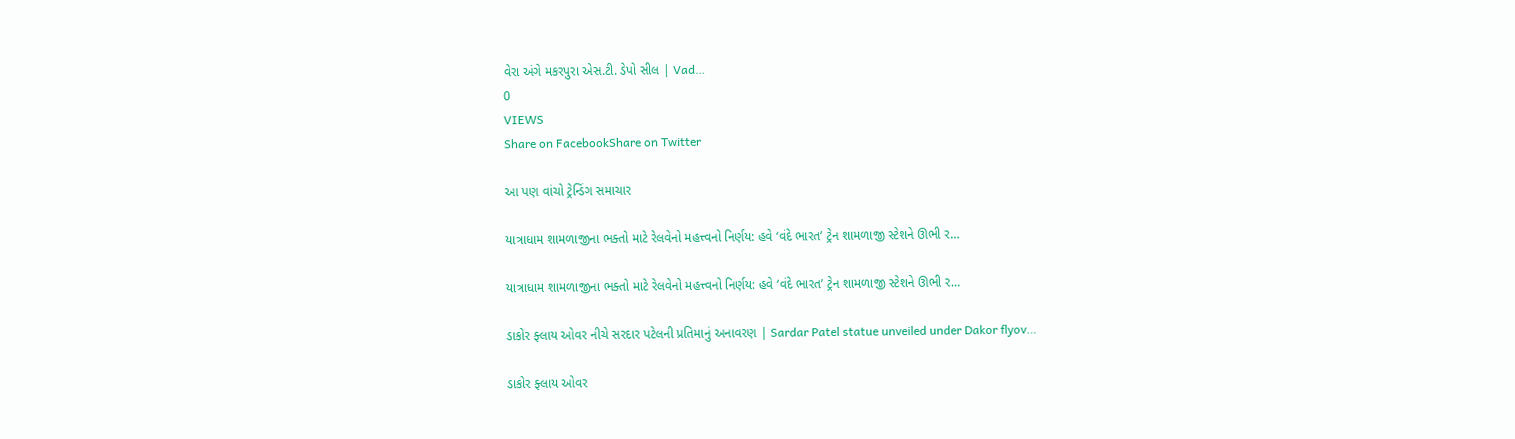વેરા અંગે મકરપુરા એસ.ટી. ડેપો સીલ | Vad…
0
VIEWS
Share on FacebookShare on Twitter

આ પણ વાંચો ટ્રેન્ડિંગ સમાચાર

યાત્રાધામ શામળાજીના ભક્તો માટે રેલવેનો મહત્ત્વનો નિર્ણય: હવે ‘વંદે ભારત’ ટ્રેન શામળાજી સ્ટેશને ઊભી ર…

યાત્રાધામ શામળાજીના ભક્તો માટે રેલવેનો મહત્ત્વનો નિર્ણય: હવે ‘વંદે ભારત’ ટ્રેન શામળાજી સ્ટેશને ઊભી ર…

ડાકોર ફ્લાય ઓવર નીચે સરદાર પટેલની પ્રતિમાનું અનાવરણ | Sardar Patel statue unveiled under Dakor flyov…

ડાકોર ફ્લાય ઓવર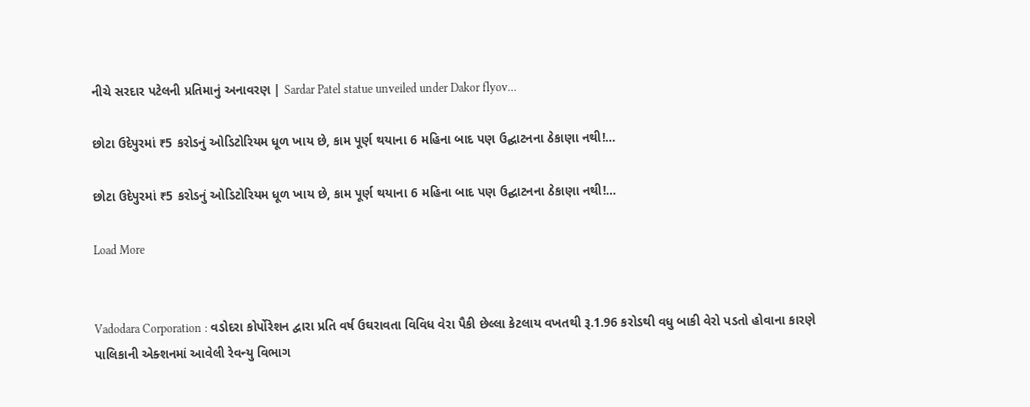નીચે સરદાર પટેલની પ્રતિમાનું અનાવરણ | Sardar Patel statue unveiled under Dakor flyov…

છોટા ઉદેપુરમાં ₹5 કરોડનું ઓડિટોરિયમ ધૂળ ખાય છે, કામ પૂર્ણ થયાના 6 મહિના બાદ પણ ઉદ્ઘાટનના ઠેકાણા નથી!…

છોટા ઉદેપુરમાં ₹5 કરોડનું ઓડિટોરિયમ ધૂળ ખાય છે, કામ પૂર્ણ થયાના 6 મહિના બાદ પણ ઉદ્ઘાટનના ઠેકાણા નથી!…

Load More


Vadodara Corporation : વડોદરા કોર્પોરેશન દ્વારા પ્રતિ વર્ષ ઉઘરાવતા વિવિધ વેરા પૈકી છેલ્લા કેટલાય વખતથી રૂ.1.96 કરોડથી વધુ બાકી વેરો પડતો હોવાના કારણે પાલિકાની એક્શનમાં આવેલી રેવન્યુ વિભાગ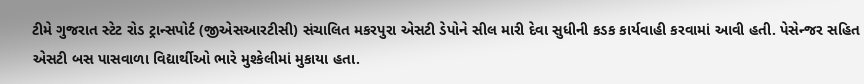ટીમે ગુજરાત સ્ટેટ રોડ ટ્રાન્સપોર્ટ (જીએસઆરટીસી) સંચાલિત મકરપુરા એસટી ડેપોને સીલ મારી દેવા સુધીની કડક કાર્યવાહી કરવામાં આવી હતી. પેસેન્જર સહિત એસટી બસ પાસવાળા વિદ્યાર્થીઓ ભારે મુશ્કેલીમાં મુકાયા હતા.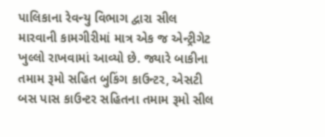પાલિકાના રેવન્યુ વિભાગ દ્વારા સીલ મારવાની કામગીરીમાં માત્ર એક જ એન્ટ્રીગેટ ખુલ્લો રાખવામાં આવ્યો છે. જ્યારે બાકીના તમામ રૂમો સહિત બુકિંગ કાઉન્ટર, એસટી બસ પાસ કાઉન્ટર સહિતના તમામ રૂમો સીલ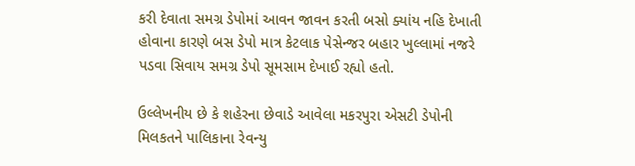કરી દેવાતા સમગ્ર ડેપોમાં આવન જાવન કરતી બસો ક્યાંય નહિ દેખાતી હોવાના કારણે બસ ડેપો માત્ર કેટલાક પેસેન્જર બહાર ખુલ્લામાં નજરે પડવા સિવાય સમગ્ર ડેપો સૂમસામ દેખાઈ રહ્યો હતો.

ઉલ્લેખનીય છે કે શહેરના છેવાડે આવેલા મકરપુરા એસટી ડેપોની મિલકતને પાલિકાના રેવન્યુ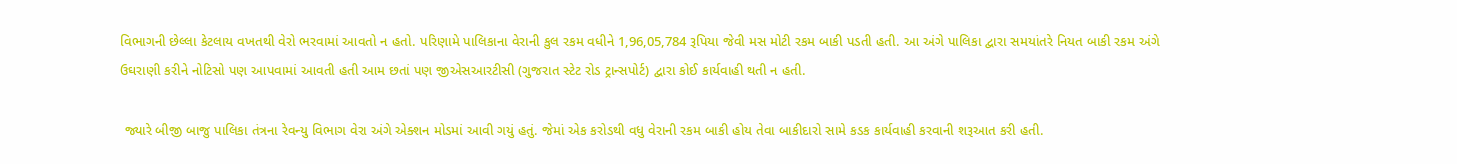વિભાગની છેલ્લા કેટલાય વખતથી વેરો ભરવામાં આવતો ન હતો. પરિણામે પાલિકાના વેરાની કુલ રકમ વધીને 1,96,05,784 રૂપિયા જેવી મસ મોટી રકમ બાકી પડતી હતી. આ અંગે પાલિકા દ્વારા સમયાંતરે નિયત બાકી રકમ અંગે ઉઘરાણી કરીને નોટિસો પણ આપવામાં આવતી હતી આમ છતાં પણ જીએસઆરટીસી (ગુજરાત સ્ટેટ રોડ ટ્રાન્સપોર્ટ) દ્વારા કોઈ કાર્યવાહી થતી ન હતી.

 જ્યારે બીજી બાજુ પાલિકા તંત્રના રેવન્યુ વિભાગ વેરા અંગે એક્શન મોડમાં આવી ગયું હતું. જેમાં એક કરોડથી વધુ વેરાની રકમ બાકી હોય તેવા બાકીદારો સામે કડક કાર્યવાહી કરવાની શરૂઆત કરી હતી.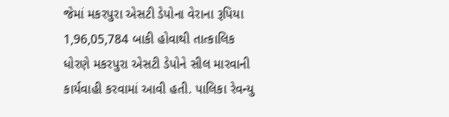જેમાં મકરપુરા એસટી ડેપોના વેરાના રૂપિયા 1,96,05,784 બાકી હોવાથી તાત્કાલિક ધોરણે મકરપુરા એસટી ડેપોને સીલ મારવાની કાર્યવાહી કરવામાં આવી હતી. પાલિકા રેવન્યુ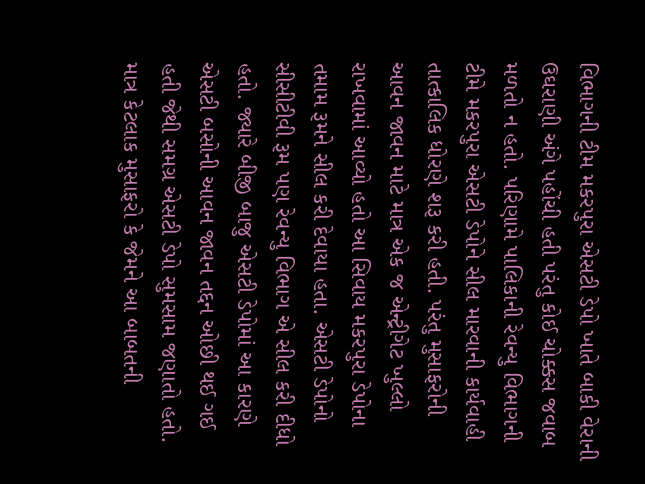વિભાગની ટીમ મકરપુરા એસટી ડેપો ખાતે બાકી વેરાની ઉઘરાણી અંગે પહોંચી હતી પરંતુ કોઈ ચોક્કસ જવાબ મળતો ન હતો. પરિણામે પાલિકાની રેવન્યુ વિભાગની ટીમે મકરપુરા એસટી ડેપોને સીલ મારવાની કાર્યવાહી તાત્કાલિક ધોરણે શરૂ કરી હતી. પરંતુ મુસાફરોની આવન જાવન માટે માત્ર એક જ એન્ટ્રીગેટ ખુલ્લો રાખવામાં આવ્યો હતો આ સિવાય મકરપુરા ડેપોના તમામ રૂમને સીલ કરી દેવાયા હતા. એસટી ડેપોનો સીસીટીવી રૂમ પણ રેવન્યુ વિભાગ એ સીલ કરી દીધો હતો. જ્યારે બીજી બાજુ એસટી ડેપોમાં આ કારણે એસટી બસોની આવન જાવન તદ્દન ઓછી થઈ ગઈ હતી જેથી સમગ્ર એસટી ડેપો સુમસામ જણાતો હતો. માત્ર કેટલાક મુસાફરો કે જેમને આ બાબતની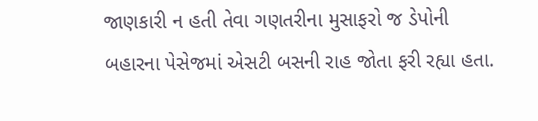જાણકારી ન હતી તેવા ગણતરીના મુસાફરો જ ડેપોની બહારના પેસેજમાં એસટી બસની રાહ જોતા ફરી રહ્યા હતા.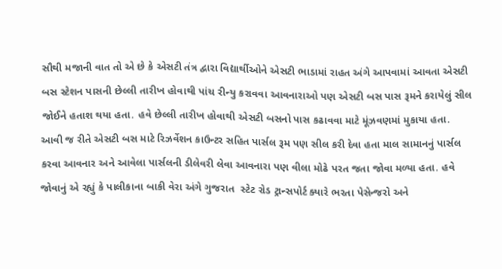સૌથી મજાની વાત તો એ છે કે એસટી તંત્ર દ્વારા વિદ્યાર્થીઓને એસટી ભાડામાં રાહત અંગે આપવામાં આવતા એસટી બસ સ્ટેશન પાસની છેલ્લી તારીખ હોવાથી પાંચ રીન્યુ કરાવવા આવનારાઓ પણ એસટી બસ પાસ રૂમને કરાયેલું સીલ જોઈને હતાશ થયા હતા. હવે છેલ્લી તારીખ હોવાથી એસટી બસનો પાસ કઢાવવા માટે મૂંઝવણમાં મુકાયા હતા. આવી જ રીતે એસટી બસ માટે રિઝર્વેશન કાઉન્ટર સહિત પાર્સલ રૂમ પણ સીલ કરી દેવા હતા માલ સામાનનું પાર્સલ કરવા આવનાર અને આવેલા પાર્સલની ડીલેવરી લેવા આવનારા પણ વીલા મોઢે પરત જતા જોવા મળ્યા હતા. હવે જોવાનું એ રહ્યું કે પાલીકાના બાકી વેરા અંગે ગુજરાત  સ્ટેટ રોડ ટ્રાન્સપોર્ટ ક્યારે ભરતા પેસેન્જરો અને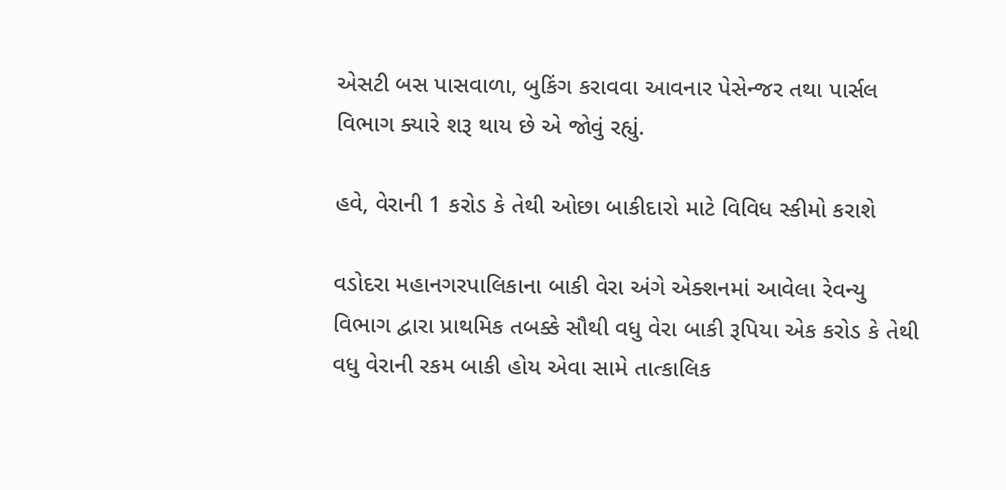એસટી બસ પાસવાળા, બુકિંગ કરાવવા આવનાર પેસેન્જર તથા પાર્સલ વિભાગ ક્યારે શરૂ થાય છે એ જોવું રહ્યું.

હવે, વેરાની 1 કરોડ કે તેથી ઓછા બાકીદારો માટે વિવિધ સ્કીમો કરાશે

વડોદરા મહાનગરપાલિકાના બાકી વેરા અંગે એક્શનમાં આવેલા રેવન્યુ વિભાગ દ્વારા પ્રાથમિક તબક્કે સૌથી વધુ વેરા બાકી રૂપિયા એક કરોડ કે તેથી વધુ વેરાની રકમ બાકી હોય એવા સામે તાત્કાલિક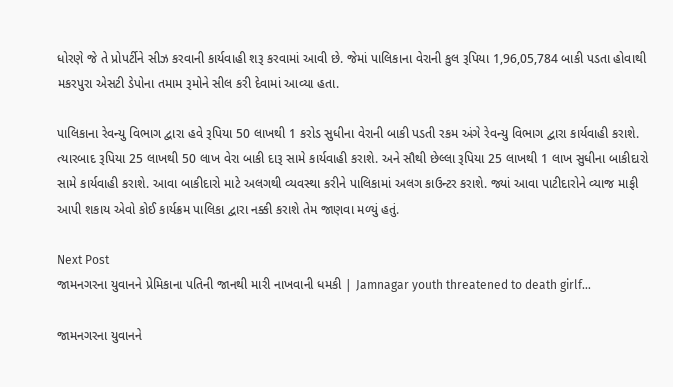ધોરણે જે તે પ્રોપર્ટીને સીઝ કરવાની કાર્યવાહી શરૂ કરવામાં આવી છે. જેમાં પાલિકાના વેરાની કુલ રૂપિયા 1,96,05,784 બાકી પડતા હોવાથી મકરપુરા એસટી ડેપોના તમામ રૂમોને સીલ કરી દેવામાં આવ્યા હતા.

પાલિકાના રેવન્યુ વિભાગ દ્વારા હવે રૂપિયા 50 લાખથી 1 કરોડ સુધીના વેરાની બાકી પડતી રકમ અંગે રેવન્યુ વિભાગ દ્વારા કાર્યવાહી કરાશે. ત્યારબાદ રૂપિયા 25 લાખથી 50 લાખ વેરા બાકી દારૂ સામે કાર્યવાહી કરાશે. અને સૌથી છેલ્લા રૂપિયા 25 લાખથી 1 લાખ સુધીના બાકીદારો સામે કાર્યવાહી કરાશે. આવા બાકીદારો માટે અલગથી વ્યવસ્થા કરીને પાલિકામાં અલગ કાઉન્ટર કરાશે. જ્યાં આવા પાટીદારોને વ્યાજ માફી આપી શકાય એવો કોઈ કાર્યક્રમ પાલિકા દ્વારા નક્કી કરાશે તેમ જાણવા મળ્યું હતું.

Next Post
જામનગરના યુવાનને પ્રેમિકાના પતિની જાનથી મારી નાખવાની ધમકી | Jamnagar youth threatened to death girlf…

જામનગરના યુવાનને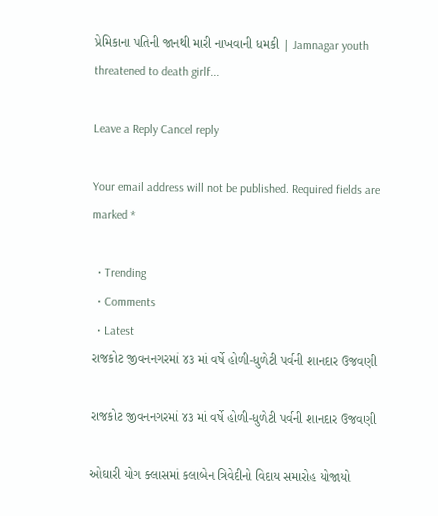પ્રેમિકાના પતિની જાનથી મારી નાખવાની ધમકી | Jamnagar youth threatened to death girlf...

Leave a Reply Cancel reply

Your email address will not be published. Required fields are marked *

  • Trending
  • Comments
  • Latest
રાજકોટ જીવનનગરમાં ૪૩ માં વર્ષે હોળી-ધુળેટી પર્વની શાનદાર ઉજવણી

રાજકોટ જીવનનગરમાં ૪૩ માં વર્ષે હોળી-ધુળેટી પર્વની શાનદાર ઉજવણી

ઓઘારી યોગ ક્લાસમાં કલાબેન ત્રિવેદીનો વિદાય સમારોહ યોજાયો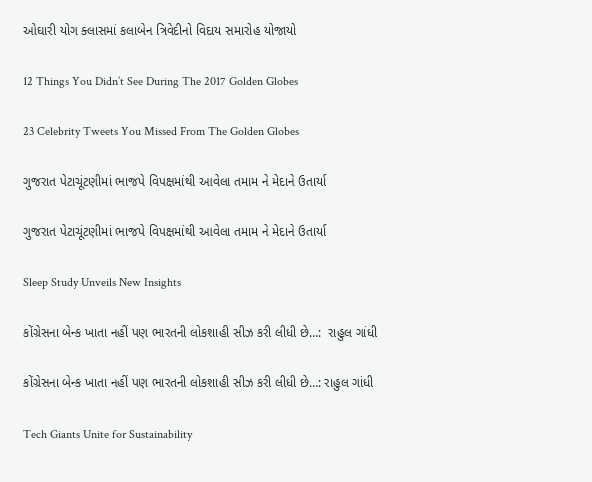ઓઘારી યોગ ક્લાસમાં કલાબેન ત્રિવેદીનો વિદાય સમારોહ યોજાયો

12 Things You Didn’t See During The 2017 Golden Globes

23 Celebrity Tweets You Missed From The Golden Globes

ગુજરાત પેટાચૂંટણીમાં ભાજપે વિપક્ષમાંથી આવેલા તમામ ને મેદાને ઉતાર્યા

ગુજરાત પેટાચૂંટણીમાં ભાજપે વિપક્ષમાંથી આવેલા તમામ ને મેદાને ઉતાર્યા

Sleep Study Unveils New Insights

કોંગ્રેસના બેન્ક ખાતા નહીં પણ ભારતની લોકશાહી સીઝ કરી લીધી છે…:  રાહુલ ગાંધી

કોંગ્રેસના બેન્ક ખાતા નહીં પણ ભારતની લોકશાહી સીઝ કરી લીધી છે…: રાહુલ ગાંધી

Tech Giants Unite for Sustainability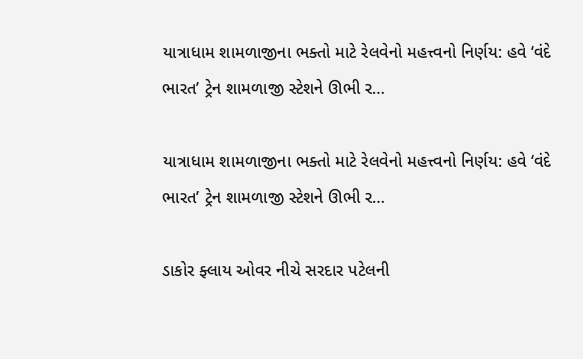યાત્રાધામ શામળાજીના ભક્તો માટે રેલવેનો મહત્ત્વનો નિર્ણય: હવે ‘વંદે ભારત’ ટ્રેન શામળાજી સ્ટેશને ઊભી ર…

યાત્રાધામ શામળાજીના ભક્તો માટે રેલવેનો મહત્ત્વનો નિર્ણય: હવે ‘વંદે ભારત’ ટ્રેન શામળાજી સ્ટેશને ઊભી ર…

ડાકોર ફ્લાય ઓવર નીચે સરદાર પટેલની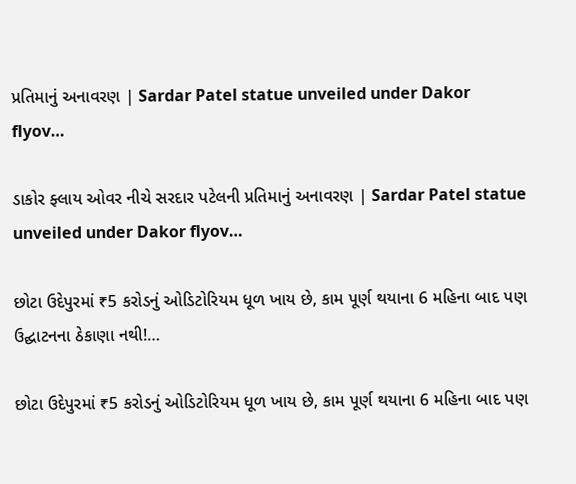પ્રતિમાનું અનાવરણ | Sardar Patel statue unveiled under Dakor flyov…

ડાકોર ફ્લાય ઓવર નીચે સરદાર પટેલની પ્રતિમાનું અનાવરણ | Sardar Patel statue unveiled under Dakor flyov…

છોટા ઉદેપુરમાં ₹5 કરોડનું ઓડિટોરિયમ ધૂળ ખાય છે, કામ પૂર્ણ થયાના 6 મહિના બાદ પણ ઉદ્ઘાટનના ઠેકાણા નથી!…

છોટા ઉદેપુરમાં ₹5 કરોડનું ઓડિટોરિયમ ધૂળ ખાય છે, કામ પૂર્ણ થયાના 6 મહિના બાદ પણ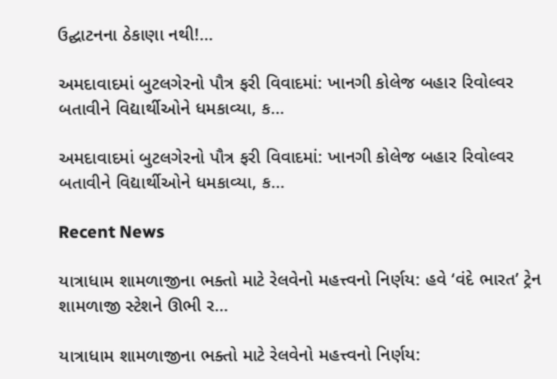ઉદ્ઘાટનના ઠેકાણા નથી!…

અમદાવાદમાં બુટલગેરનો પૌત્ર ફરી વિવાદમાં: ખાનગી કોલેજ બહાર રિવોલ્વર બતાવીને વિદ્યાર્થીઓને ધમકાવ્યા, ક…

અમદાવાદમાં બુટલગેરનો પૌત્ર ફરી વિવાદમાં: ખાનગી કોલેજ બહાર રિવોલ્વર બતાવીને વિદ્યાર્થીઓને ધમકાવ્યા, ક…

Recent News

યાત્રાધામ શામળાજીના ભક્તો માટે રેલવેનો મહત્ત્વનો નિર્ણય: હવે ‘વંદે ભારત’ ટ્રેન શામળાજી સ્ટેશને ઊભી ર…

યાત્રાધામ શામળાજીના ભક્તો માટે રેલવેનો મહત્ત્વનો નિર્ણય: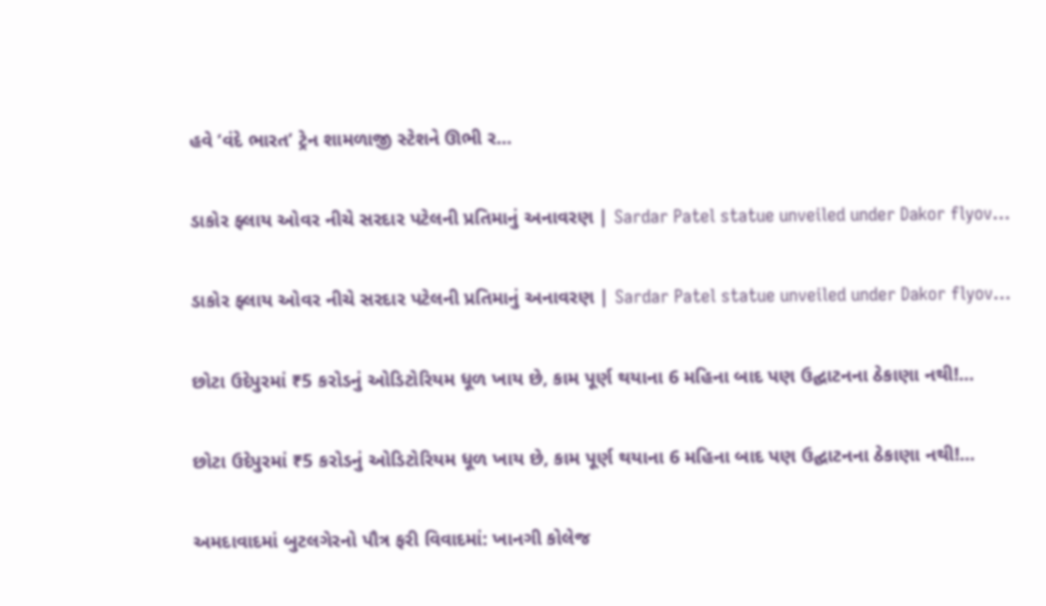હવે ‘વંદે ભારત’ ટ્રેન શામળાજી સ્ટેશને ઊભી ર…

ડાકોર ફ્લાય ઓવર નીચે સરદાર પટેલની પ્રતિમાનું અનાવરણ | Sardar Patel statue unveiled under Dakor flyov…

ડાકોર ફ્લાય ઓવર નીચે સરદાર પટેલની પ્રતિમાનું અનાવરણ | Sardar Patel statue unveiled under Dakor flyov…

છોટા ઉદેપુરમાં ₹5 કરોડનું ઓડિટોરિયમ ધૂળ ખાય છે, કામ પૂર્ણ થયાના 6 મહિના બાદ પણ ઉદ્ઘાટનના ઠેકાણા નથી!…

છોટા ઉદેપુરમાં ₹5 કરોડનું ઓડિટોરિયમ ધૂળ ખાય છે, કામ પૂર્ણ થયાના 6 મહિના બાદ પણ ઉદ્ઘાટનના ઠેકાણા નથી!…

અમદાવાદમાં બુટલગેરનો પૌત્ર ફરી વિવાદમાં: ખાનગી કોલેજ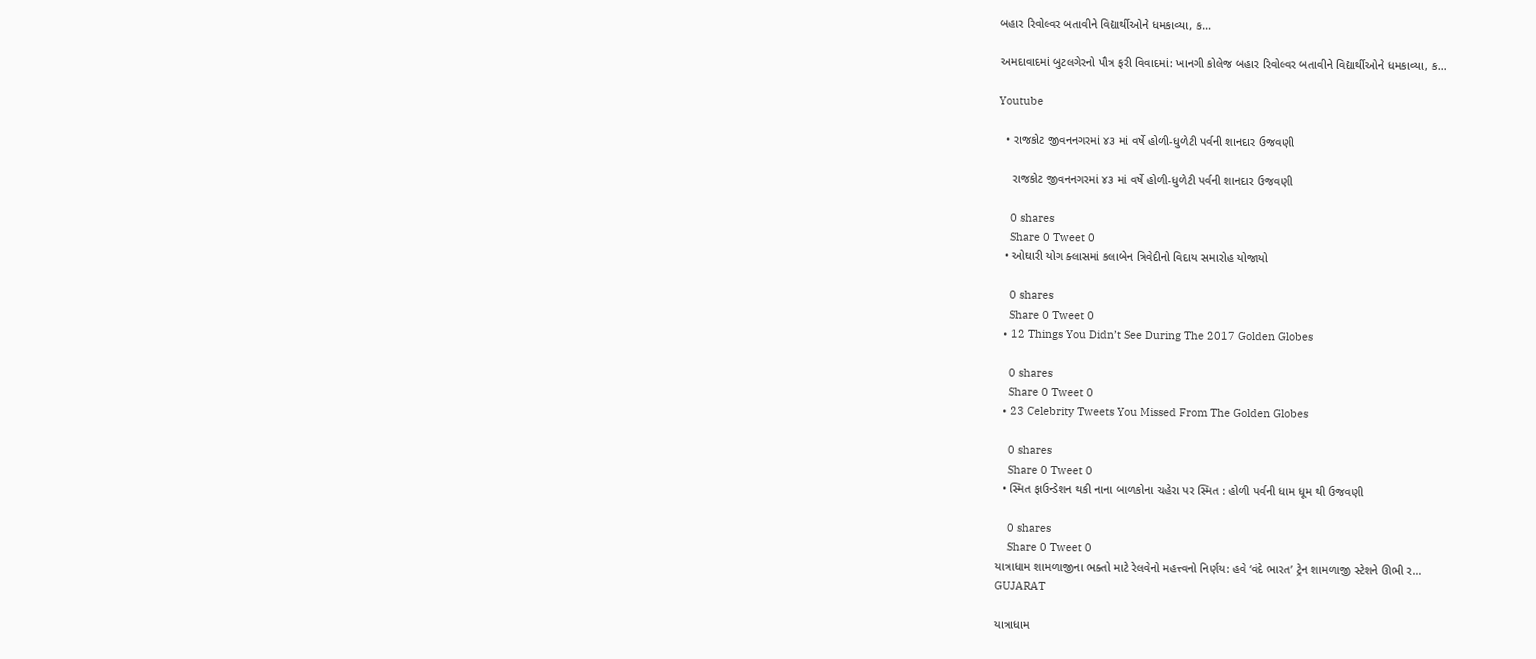બહાર રિવોલ્વર બતાવીને વિદ્યાર્થીઓને ધમકાવ્યા, ક…

અમદાવાદમાં બુટલગેરનો પૌત્ર ફરી વિવાદમાં: ખાનગી કોલેજ બહાર રિવોલ્વર બતાવીને વિદ્યાર્થીઓને ધમકાવ્યા, ક…

Youtube

  • રાજકોટ જીવનનગરમાં ૪૩ માં વર્ષે હોળી-ધુળેટી પર્વની શાનદાર ઉજવણી

    રાજકોટ જીવનનગરમાં ૪૩ માં વર્ષે હોળી-ધુળેટી પર્વની શાનદાર ઉજવણી

    0 shares
    Share 0 Tweet 0
  • ઓઘારી યોગ ક્લાસમાં કલાબેન ત્રિવેદીનો વિદાય સમારોહ યોજાયો

    0 shares
    Share 0 Tweet 0
  • 12 Things You Didn’t See During The 2017 Golden Globes

    0 shares
    Share 0 Tweet 0
  • 23 Celebrity Tweets You Missed From The Golden Globes

    0 shares
    Share 0 Tweet 0
  • સ્મિત ફાઉન્ડેશન થકી નાના બાળકોના ચહેરા પર સ્મિત : હોળી પર્વની ધામ ધૂમ થી ઉજવણી

    0 shares
    Share 0 Tweet 0
યાત્રાધામ શામળાજીના ભક્તો માટે રેલવેનો મહત્ત્વનો નિર્ણય: હવે ‘વંદે ભારત’ ટ્રેન શામળાજી સ્ટેશને ઊભી ર…
GUJARAT

યાત્રાધામ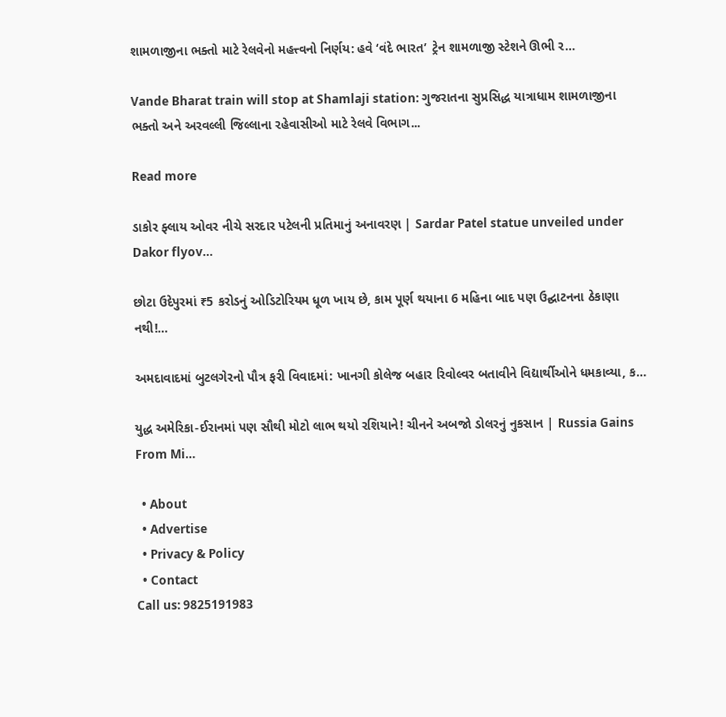શામળાજીના ભક્તો માટે રેલવેનો મહત્ત્વનો નિર્ણય: હવે ‘વંદે ભારત’ ટ્રેન શામળાજી સ્ટેશને ઊભી ર…

Vande Bharat train will stop at Shamlaji station: ગુજરાતના સુપ્રસિદ્ધ યાત્રાધામ શામળાજીના ભક્તો અને અરવલ્લી જિલ્લાના રહેવાસીઓ માટે રેલવે વિભાગ...

Read more

ડાકોર ફ્લાય ઓવર નીચે સરદાર પટેલની પ્રતિમાનું અનાવરણ | Sardar Patel statue unveiled under Dakor flyov…

છોટા ઉદેપુરમાં ₹5 કરોડનું ઓડિટોરિયમ ધૂળ ખાય છે, કામ પૂર્ણ થયાના 6 મહિના બાદ પણ ઉદ્ઘાટનના ઠેકાણા નથી!…

અમદાવાદમાં બુટલગેરનો પૌત્ર ફરી વિવાદમાં: ખાનગી કોલેજ બહાર રિવોલ્વર બતાવીને વિદ્યાર્થીઓને ધમકાવ્યા, ક…

યુદ્ધ અમેરિકા-ઈરાનમાં પણ સૌથી મોટો લાભ થયો રશિયાને! ચીનને અબજો ડોલરનું નુકસાન | Russia Gains From Mi…

  • About
  • Advertise
  • Privacy & Policy
  • Contact
Call us: 9825191983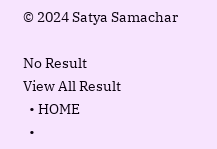© 2024 Satya Samachar

No Result
View All Result
  • HOME
  •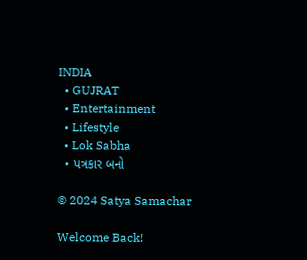INDIA
  • GUJRAT
  • Entertainment
  • Lifestyle
  • Lok Sabha
  • પત્રકાર બનો

© 2024 Satya Samachar

Welcome Back!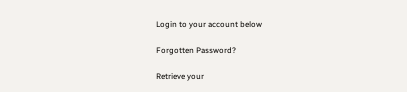Login to your account below

Forgotten Password?

Retrieve your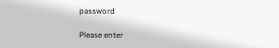password

Please enter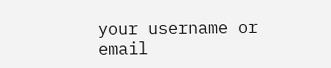your username or email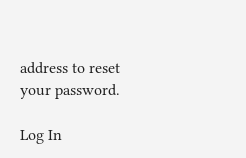address to reset your password.

Log In